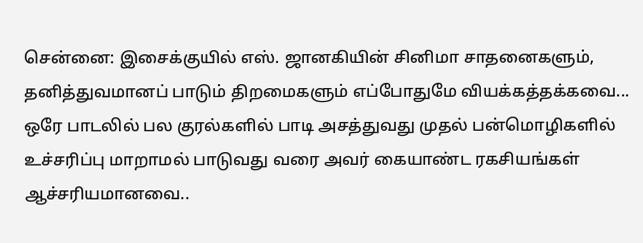சென்னை: இசைக்குயில் எஸ். ஜானகியின் சினிமா சாதனைகளும், தனித்துவமானப் பாடும் திறமைகளும் எப்போதுமே வியக்கத்தக்கவை... ஒரே பாடலில் பல குரல்களில் பாடி அசத்துவது முதல் பன்மொழிகளில் உச்சரிப்பு மாறாமல் பாடுவது வரை அவர் கையாண்ட ரகசியங்கள் ஆச்சரியமானவை..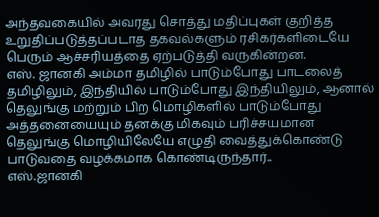அந்தவகையில் அவரது சொத்து மதிப்புகள் குறித்த உறுதிப்படுத்தப்படாத தகவல்களும் ரசிகர்களிடையே பெரும் ஆச்சரியத்தை ஏற்படுத்தி வருகின்றன.
எஸ். ஜானகி அம்மா தமிழில் பாடும்போது பாடலைத் தமிழிலும், இந்தியில் பாடும்போது இந்தியிலும், ஆனால் தெலுங்கு மற்றும் பிற மொழிகளில் பாடும்போது அத்தனையையும் தனக்கு மிகவும் பரிச்சயமான தெலுங்கு மொழியிலேயே எழுதி வைத்துக்கொண்டு பாடுவதை வழக்கமாக கொண்டிருந்தார்..
எஸ்.ஜானகி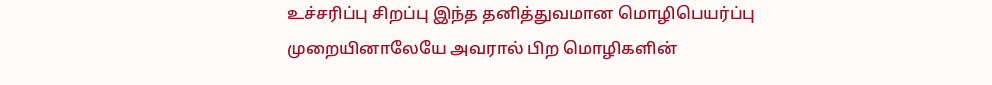உச்சரிப்பு சிறப்பு இந்த தனித்துவமான மொழிபெயர்ப்பு முறையினாலேயே அவரால் பிற மொழிகளின்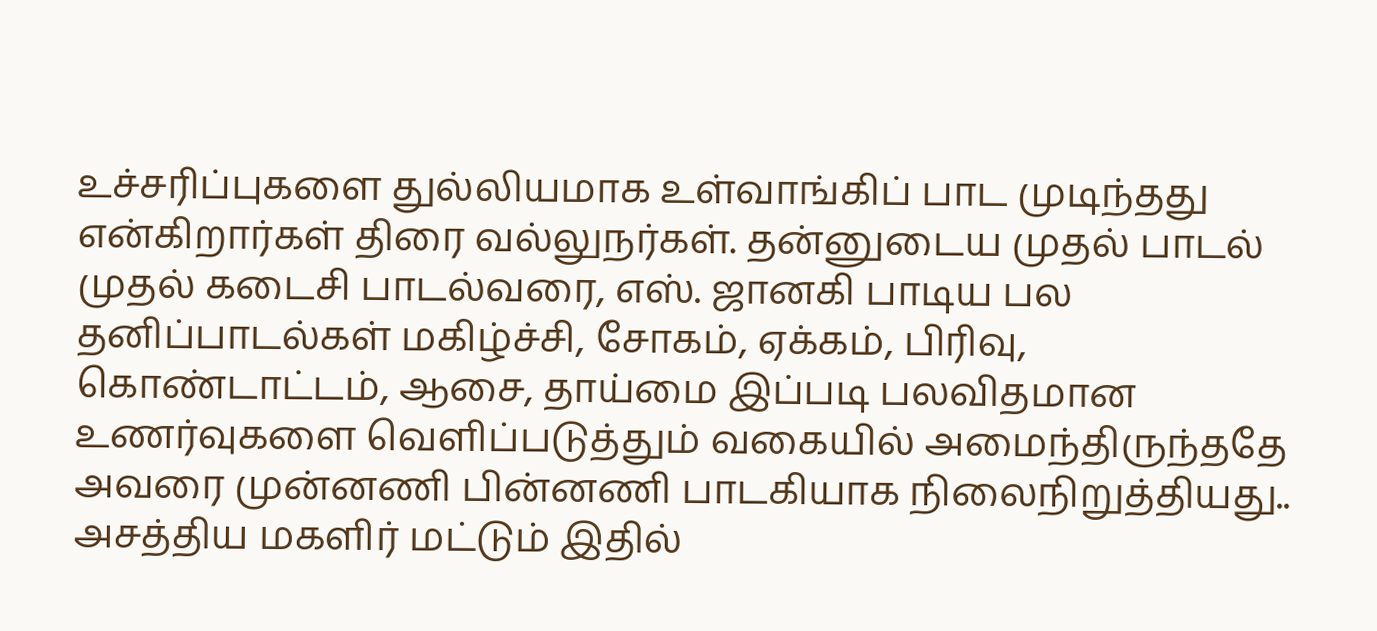உச்சரிப்புகளை துல்லியமாக உள்வாங்கிப் பாட முடிந்தது என்கிறார்கள் திரை வல்லுநர்கள். தன்னுடைய முதல் பாடல் முதல் கடைசி பாடல்வரை, எஸ். ஜானகி பாடிய பல தனிப்பாடல்கள் மகிழ்ச்சி, சோகம், ஏக்கம், பிரிவு, கொண்டாட்டம், ஆசை, தாய்மை இப்படி பலவிதமான உணர்வுகளை வெளிப்படுத்தும் வகையில் அமைந்திருந்ததே அவரை முன்னணி பின்னணி பாடகியாக நிலைநிறுத்தியது.. அசத்திய மகளிர் மட்டும் இதில்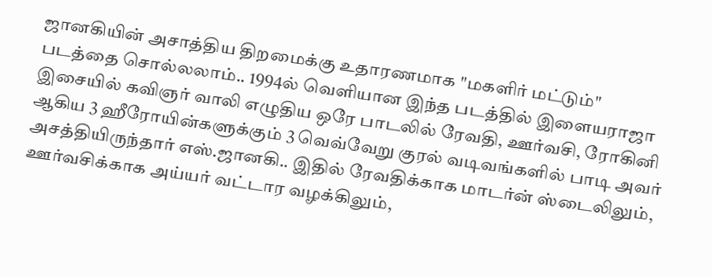ஜானகியின் அசாத்திய திறமைக்கு உதாரணமாக "மகளிர் மட்டும்" படத்தை சொல்லலாம்.. 1994ல் வெளியான இந்த படத்தில் இளையராஜா இசையில் கவிஞர் வாலி எழுதிய ஒரே பாடலில் ரேவதி, ஊர்வசி, ரோகினி ஆகிய 3 ஹீரோயின்களுக்கும் 3 வெவ்வேறு குரல் வடிவங்களில் பாடி அவர் அசத்தியிருந்தார் எஸ்.ஜானகி.. இதில் ரேவதிக்காக மாடர்ன் ஸ்டைலிலும், ஊர்வசிக்காக அய்யர் வட்டார வழக்கிலும்,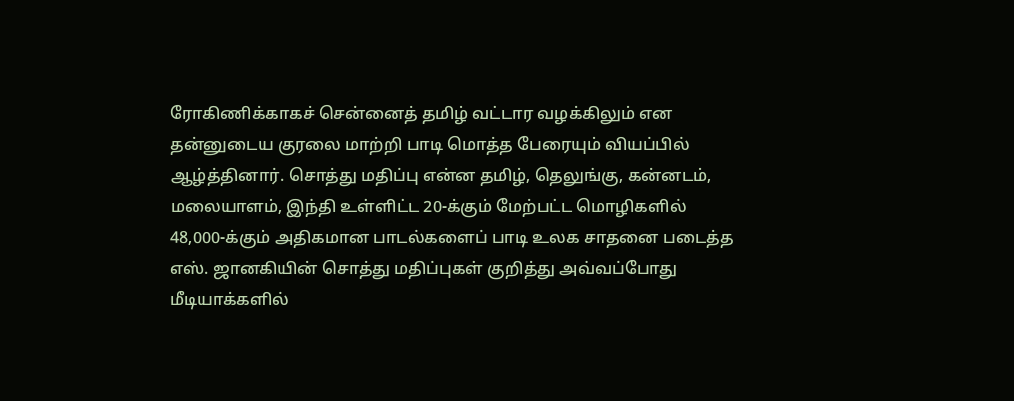ரோகிணிக்காகச் சென்னைத் தமிழ் வட்டார வழக்கிலும் என தன்னுடைய குரலை மாற்றி பாடி மொத்த பேரையும் வியப்பில் ஆழ்த்தினார். சொத்து மதிப்பு என்ன தமிழ், தெலுங்கு, கன்னடம், மலையாளம், இந்தி உள்ளிட்ட 20-க்கும் மேற்பட்ட மொழிகளில் 48,000-க்கும் அதிகமான பாடல்களைப் பாடி உலக சாதனை படைத்த எஸ். ஜானகியின் சொத்து மதிப்புகள் குறித்து அவ்வப்போது மீடியாக்களில்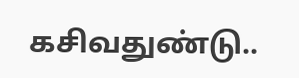கசிவதுண்டு..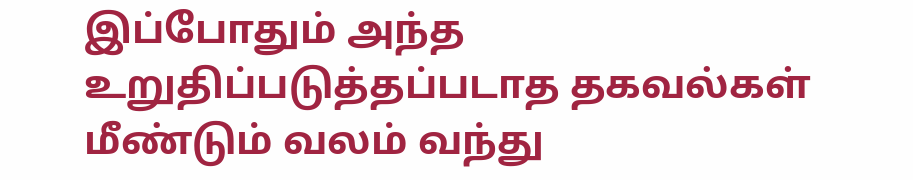இப்போதும் அந்த உறுதிப்படுத்தப்படாத தகவல்கள் மீண்டும் வலம் வந்து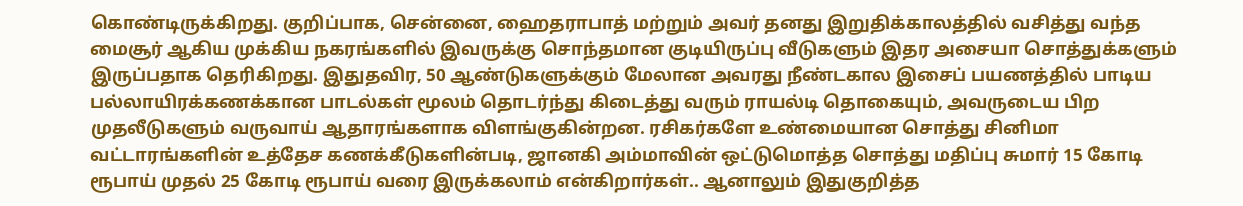கொண்டிருக்கிறது. குறிப்பாக, சென்னை, ஹைதராபாத் மற்றும் அவர் தனது இறுதிக்காலத்தில் வசித்து வந்த மைசூர் ஆகிய முக்கிய நகரங்களில் இவருக்கு சொந்தமான குடியிருப்பு வீடுகளும் இதர அசையா சொத்துக்களும் இருப்பதாக தெரிகிறது. இதுதவிர, 50 ஆண்டுகளுக்கும் மேலான அவரது நீண்டகால இசைப் பயணத்தில் பாடிய பல்லாயிரக்கணக்கான பாடல்கள் மூலம் தொடர்ந்து கிடைத்து வரும் ராயல்டி தொகையும், அவருடைய பிற முதலீடுகளும் வருவாய் ஆதாரங்களாக விளங்குகின்றன. ரசிகர்களே உண்மையான சொத்து சினிமா வட்டாரங்களின் உத்தேச கணக்கீடுகளின்படி, ஜானகி அம்மாவின் ஒட்டுமொத்த சொத்து மதிப்பு சுமார் 15 கோடி ரூபாய் முதல் 25 கோடி ரூபாய் வரை இருக்கலாம் என்கிறார்கள்.. ஆனாலும் இதுகுறித்த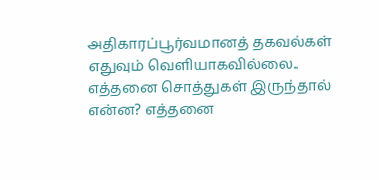அதிகாரப்பூர்வமானத் தகவல்கள் எதுவும் வெளியாகவில்லை.. எத்தனை சொத்துகள் இருந்தால் என்ன? எத்தனை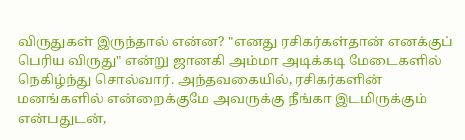விருதுகள் இருந்தால் என்ன? "எனது ரசிகர்கள்தான் எனக்குப் பெரிய விருது" என்று ஜானகி அம்மா அடிக்கடி மேடைகளில் நெகிழ்ந்து சொல்வார். அந்தவகையில், ரசிகர்களின் மனங்களில் என்றைக்குமே அவருக்கு நீங்கா இடமிருக்கும் என்பதுடன்,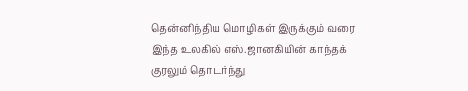தென்னிந்திய மொழிகள் இருக்கும் வரை இந்த உலகில் எஸ்.ஜானகியின் காந்தக் குரலும் தொடர்ந்து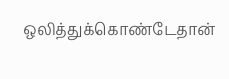ஒலித்துக்கொண்டேதான்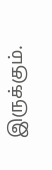இருக்கும்.